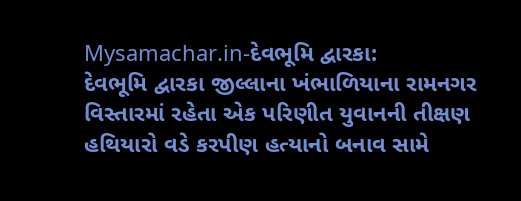Mysamachar.in-દેવભૂમિ દ્વારકા:
દેવભૂમિ દ્વારકા જીલ્લાના ખંભાળિયાના રામનગર વિસ્તારમાં રહેતા એક પરિણીત યુવાનની તીક્ષણ હથિયારો વડે કરપીણ હત્યાનો બનાવ સામે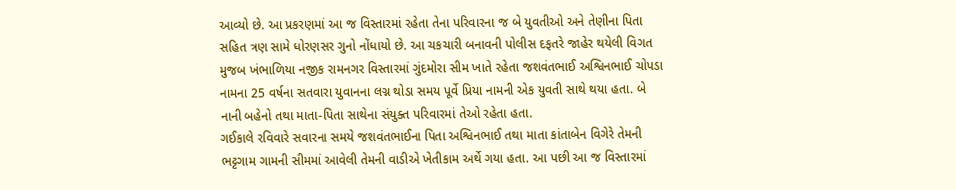આવ્યો છે. આ પ્રકરણમાં આ જ વિસ્તારમાં રહેતા તેના પરિવારના જ બે યુવતીઓ અને તેણીના પિતા સહિત ત્રણ સામે ધોરણસર ગુનો નોંધાયો છે. આ ચકચારી બનાવની પોલીસ દફતરે જાહેર થયેલી વિગત મુજબ ખંભાળિયા નજીક રામનગર વિસ્તારમાં ગુંદમોરા સીમ ખાતે રહેતા જશવંતભાઈ અશ્વિનભાઈ ચોપડા નામના 25 વર્ષના સતવારા યુવાનના લગ્ન થોડા સમય પૂર્વે પ્રિયા નામની એક યુવતી સાથે થયા હતા. બે નાની બહેનો તથા માતા-પિતા સાથેના સંયુક્ત પરિવારમાં તેઓ રહેતા હતા.
ગઈકાલે રવિવારે સવારના સમયે જશવંતભાઈના પિતા અશ્વિનભાઈ તથા માતા કાંતાબેન વિગેરે તેમની ભટ્ટગામ ગામની સીમમાં આવેલી તેમની વાડીએ ખેતીકામ અર્થે ગયા હતા. આ પછી આ જ વિસ્તારમાં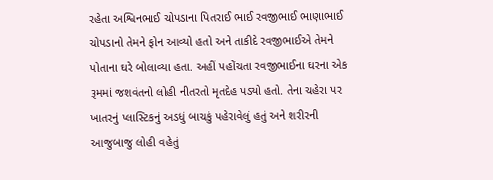રહેતા અશ્વિનભાઈ ચોપડાના પિતરાઈ ભાઈ રવજીભાઈ ભાણાભાઈ ચોપડાનો તેમને ફોન આવ્યો હતો અને તાકીદે રવજીભાઈએ તેમને પોતાના ઘરે બોલાવ્યા હતા. અહીં પહોંચતા રવજીભાઈના ઘરના એક રૂમમાં જશવંતનો લોહી નીતરતો મૃતદેહ પડ્યો હતો. તેના ચહેરા પર ખાતરનું પ્લાસ્ટિકનું અડધું બાચકું પહેરાવેલું હતું અને શરીરની આજુબાજુ લોહી વહેતું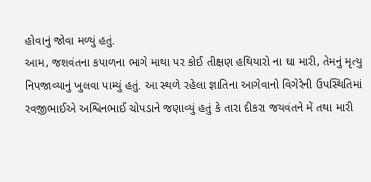હોવાનું જોવા મળ્યું હતું.
આમ, જશવંતના કપાળના ભાગે માથા પર કોઈ તીક્ષણ હથિયારો ના ઘા મારી, તેમનું મૃત્યુ નિપજાવ્યાનું ખુલવા પામ્યું હતું. આ સ્થળે રહેલા જ્ઞાતિના આગેવાનો વિગેરેની ઉપસ્થિતિમાં રવજીભાઈએ અશ્વિનભાઈ ચોપડાને જણાવ્યું હતું કે તારા દીકરા જયવંતને મેં તથા મારી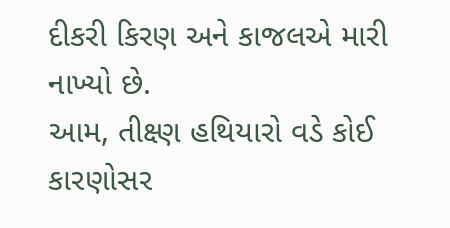દીકરી કિરણ અને કાજલએ મારી નાખ્યો છે.
આમ, તીક્ષ્ણ હથિયારો વડે કોઈ કારણોસર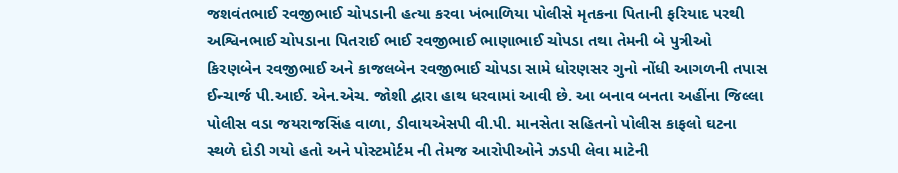જશવંતભાઈ રવજીભાઈ ચોપડાની હત્યા કરવા ખંભાળિયા પોલીસે મૃતકના પિતાની ફરિયાદ પરથી અશ્વિનભાઈ ચોપડાના પિતરાઈ ભાઈ રવજીભાઈ ભાણાભાઈ ચોપડા તથા તેમની બે પુત્રીઓ કિરણબેન રવજીભાઈ અને કાજલબેન રવજીભાઈ ચોપડા સામે ધોરણસર ગુનો નોંધી આગળની તપાસ ઈન્ચાર્જ પી.આઈ. એન.એચ. જોશી દ્વારા હાથ ધરવામાં આવી છે. આ બનાવ બનતા અહીંના જિલ્લા પોલીસ વડા જયરાજસિંહ વાળા, ડીવાયએસપી વી.પી. માનસેતા સહિતનો પોલીસ કાફલો ઘટના સ્થળે દોડી ગયો હતો અને પોસ્ટમોર્ટમ ની તેમજ આરોપીઓને ઝડપી લેવા માટેની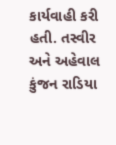કાર્યવાહી કરી હતી. તસ્વીર અને અહેવાલ કુંજન રાડિયા